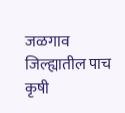जळगाव जिल्ह्यातील पाच कृषी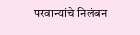परवान्यांचे निलंबन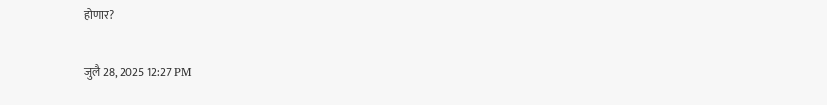होणार?

जुलै 28, 2025 12:27 PM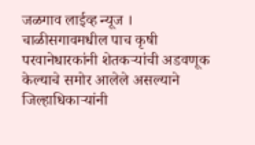जळगाव लाईव्ह न्यूज । चाळीसगावमधील पाच कृषी परवानेधारकांनी शेतकऱ्यांची अडवणूक केल्याचे समोर आलेले असल्याने जिल्हाधिकाऱ्यांनी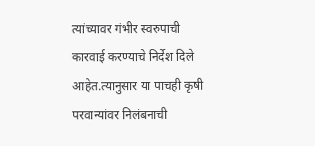त्यांच्यावर गंभीर स्वरुपाची कारवाई करण्याचे निर्देश दिले आहेत.त्यानुसार या पाचही कृषी परवान्यांवर निलंबनाची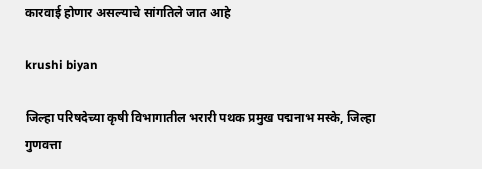कारवाई होणार असल्याचे सांगतिले जात आहे

krushi biyan

जिल्हा परिषदेच्या कृषी विभागातील भरारी पथक प्रमुख पद्मनाभ मस्के, जिल्हा गुणवत्ता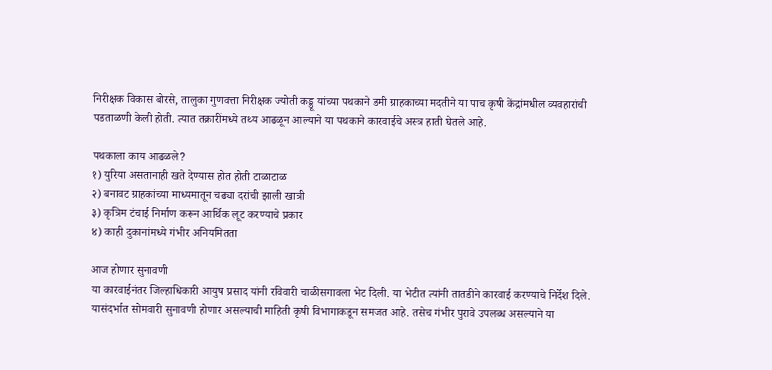निरीक्षक विकास बोरसे, तालुका गुणवत्ता निरीक्षक ज्योती कड्डू यांच्या पथकाने डमी ग्राहकाच्या मदतीने या पाच कृषी केंद्रांमधील व्यवहारांची पडताळणी केली होती. त्यात तक्रारींमध्ये तथ्य आढळून आल्याने या पथकाने कारवाईचे अस्त्र हाती घेतले आहे.

पथकाला काय आढळले?
१) युरिया असतानाही खते देण्यास होत होती टाळाटाळ
२) बनावट ग्राहकांच्या माध्यमातून चढ्या दरांची झाली खात्री
३) कृत्रिम टंचाई निर्माण करून आर्थिक लूट करण्याचे प्रकार
४) काही दुकानांमध्ये गंभीर अनियमितता

आज होणार सुनावणी
या कारवाईनंतर जिल्हाधिकारी आयुष प्रसाद यांनी रविवारी चाळीसगावला भेट दिली. या भेटीत त्यांनी तातडीने कारवाई करण्याचे निर्देश दिले. यासंदर्भात सोमवारी सुनावणी होणार असल्याची माहिती कृषी विभागाकडून समजत आहे. तसेच गंभीर पुरावे उपलब्ध असल्याने या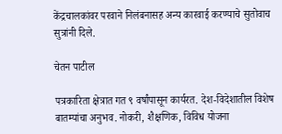केंद्रचालकांवर परवाने निलंबनासह अन्य कारवाई करण्याचे सुतोवाच सुत्रांनी दिले.

चेतन पाटील

पत्रकारिता क्षेत्रात गत ९ वर्षांपासून कार्यरत. देश-विदेशातील विशेष बातम्यांचा अनुभव. नोकरी, शैक्षणिक, विविध योजना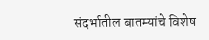संदर्भातील बातम्यांचे विशेष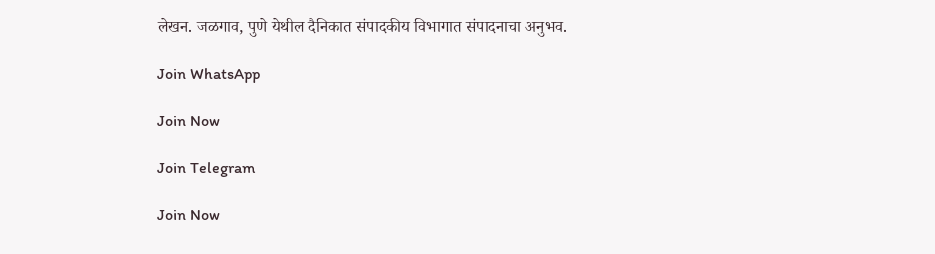लेखन. जळगाव, पुणे येथील दैनिकात संपादकीय विभागात संपादनाचा अनुभव.

Join WhatsApp

Join Now

Join Telegram

Join Now